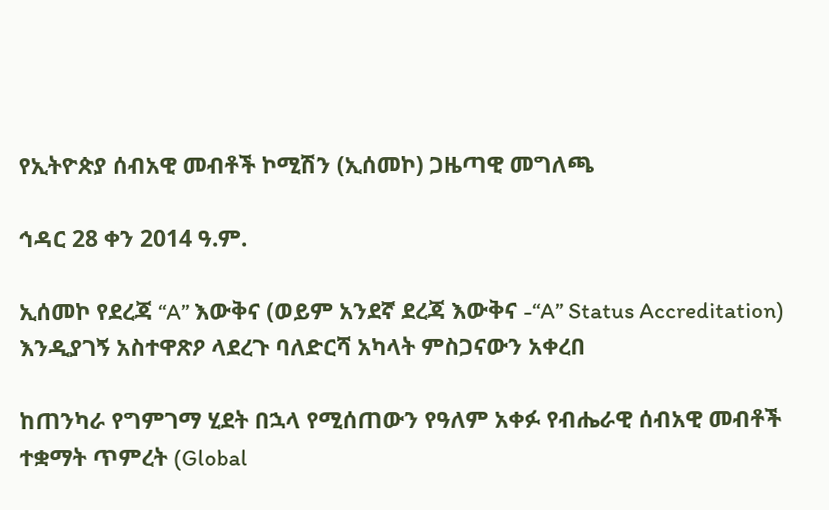የኢትዮጵያ ሰብአዊ መብቶች ኮሚሽን (ኢሰመኮ) ጋዜጣዊ መግለጫ

ኅዳር 28 ቀን 2014 ዓ.ም.

ኢሰመኮ የደረጃ “A” እውቅና (ወይም አንደኛ ደረጃ እውቅና -“A” Status Accreditation) እንዲያገኝ አስተዋጽዖ ላደረጉ ባለድርሻ አካላት ምስጋናውን አቀረበ

ከጠንካራ የግምገማ ሂደት በኋላ የሚሰጠውን የዓለም አቀፉ የብሔራዊ ሰብአዊ መብቶች ተቋማት ጥምረት (Global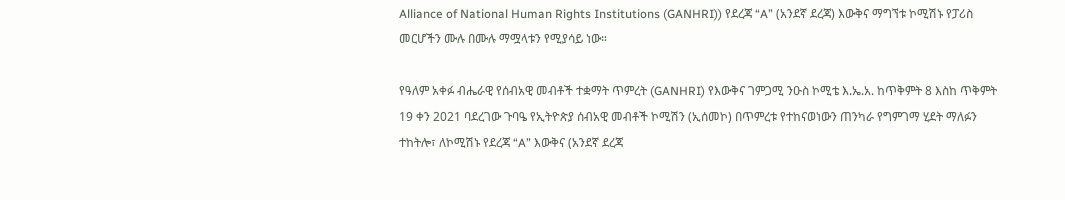Alliance of National Human Rights Institutions (GANHRI)) የደረጃ “A” (አንደኛ ደረጃ) እውቅና ማግኘቱ ኮሚሽኑ የፓሪስ መርሆችን ሙሉ በሙሉ ማሟላቱን የሚያሳይ ነው።

የዓለም አቀፉ ብሔራዊ የሰብአዊ መብቶች ተቋማት ጥምረት (GANHRI) የእውቅና ገምጋሚ ንዑስ ኮሚቴ እ.ኤ.አ. ከጥቅምት 8 እስከ ጥቅምት 19 ቀን 2021 ባደረገው ጉባዔ የኢትዮጵያ ሰብአዊ መብቶች ኮሚሽን (ኢሰመኮ) በጥምረቱ የተከናወነውን ጠንካራ የግምገማ ሂደት ማለፉን ተከትሎ፣ ለኮሚሽኑ የደረጃ “A” እውቅና (አንደኛ ደረጃ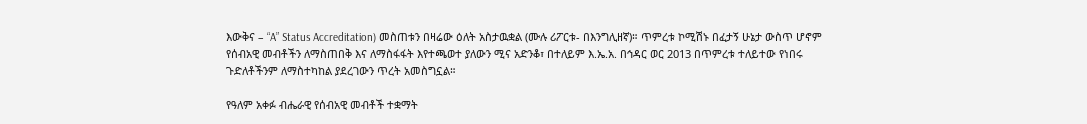እውቅና – “A” Status Accreditation) መስጠቱን በዛሬው ዕለት አስታዉቋል (ሙሉ ሪፖርቱ- በእንግሊዘኛ)። ጥምረቱ ኮሚሽኑ በፈታኝ ሁኔታ ውስጥ ሆኖም የሰብአዊ መብቶችን ለማስጠበቅ እና ለማስፋፋት እየተጫወተ ያለውን ሚና አድንቆ፣ በተለይም እ.ኤ.አ. በኅዳር ወር 2013 በጥምረቱ ተለይተው የነበሩ ጉድለቶችንም ለማስተካከል ያደረገውን ጥረት አመስግኗል።

የዓለም አቀፉ ብሔራዊ የሰብአዊ መብቶች ተቋማት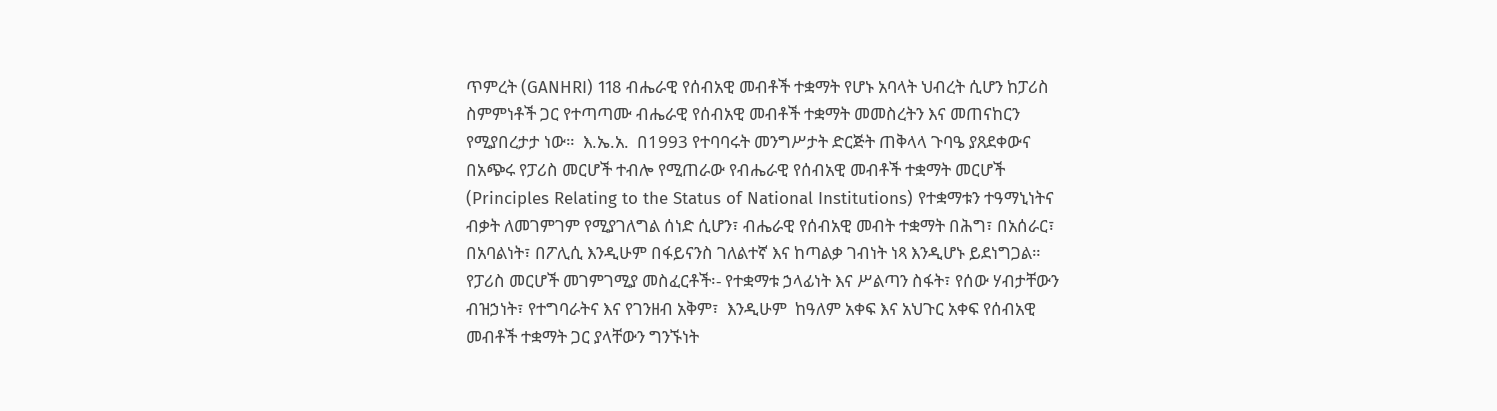ጥምረት (GANHRI) 118 ብሔራዊ የሰብአዊ መብቶች ተቋማት የሆኑ አባላት ህብረት ሲሆን ከፓሪስ ስምምነቶች ጋር የተጣጣሙ ብሔራዊ የሰብአዊ መብቶች ተቋማት መመስረትን እና መጠናከርን የሚያበረታታ ነው።  እ.ኤ.አ.  በ1993 የተባባሩት መንግሥታት ድርጅት ጠቅላላ ጉባዔ ያጸደቀውና በአጭሩ የፓሪስ መርሆች ተብሎ የሚጠራው የብሔራዊ የሰብአዊ መብቶች ተቋማት መርሆች (Principles Relating to the Status of National Institutions) የተቋማቱን ተዓማኒነትና ብቃት ለመገምገም የሚያገለግል ሰነድ ሲሆን፣ ብሔራዊ የሰብአዊ መብት ተቋማት በሕግ፣ በአሰራር፣ በአባልነት፣ በፖሊሲ እንዲሁም በፋይናንስ ገለልተኛ እና ከጣልቃ ገብነት ነጻ እንዲሆኑ ይደነግጋል። የፓሪስ መርሆች መገምገሚያ መስፈርቶች፡- የተቋማቱ ኃላፊነት እና ሥልጣን ስፋት፣ የሰው ሃብታቸውን  ብዝኃነት፣ የተግባራትና እና የገንዘብ አቅም፣  እንዲሁም  ከዓለም አቀፍ እና አህጉር አቀፍ የሰብአዊ መብቶች ተቋማት ጋር ያላቸውን ግንኙነት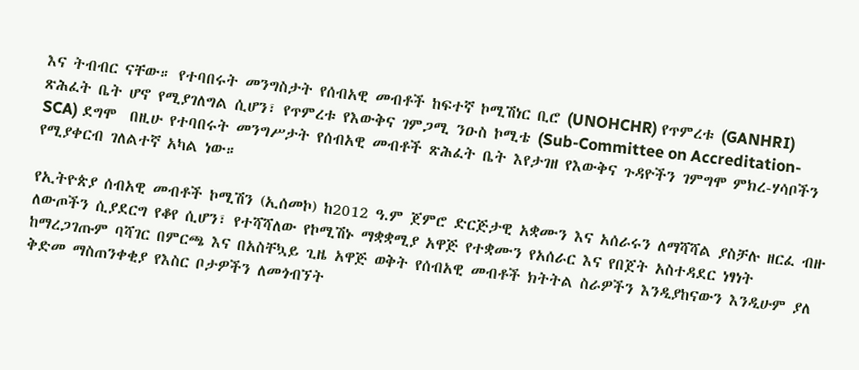እና ትብብር ናቸው። የተባበሩት መንግስታት የሰብአዊ መብቶች ከፍተኛ ኮሚሽነር ቢሮ (UNOHCHR) የጥምረቱ (GANHRI)  ጽሕፈት ቤት ሆኖ የሚያገለግል ሲሆን፣ የጥምረቱ የእውቅና ገምጋሚ ንዑስ ኮሚቴ (Sub-Committee on Accreditation- SCA) ደግሞ  በዚሁ የተባበሩት መንግሥታት የሰብአዊ መብቶች ጽሕፈት ቤት እየታገዘ የእውቅና ጉዳዮችን ገምግሞ ምክረ-ሃሳቦችን የሚያቀርብ ገለልተኛ አካል ነው።

የኢትዮጵያ ሰብአዊ መብቶች ኮሚሽን (ኢሰመኮ) ከ2012 ዓ.ም ጀምሮ ድርጅታዊ አቋሙን እና አሰራሩን ለማሻሻል ያስቻሉ ዘርፈ ብዙ ለውጦችን ሲያደርግ የቆየ ሲሆን፣ የተሻሻለው የኮሚሽኑ ማቋቋሚያ አዋጅ የተቋሙን የአሰራር እና የበጀት አስተዳደር ነፃነት ከማረጋገጡም ባሻገር በምርጫ እና በአስቸኳይ ጊዜ አዋጅ ወቅት የሰብአዊ መብቶች ክትትል ስራዎችን እንዲያከናውን እንዲሁም ያለ ቅድመ ማስጠንቀቂያ የእስር ቦታዎችን ለመጎብኘት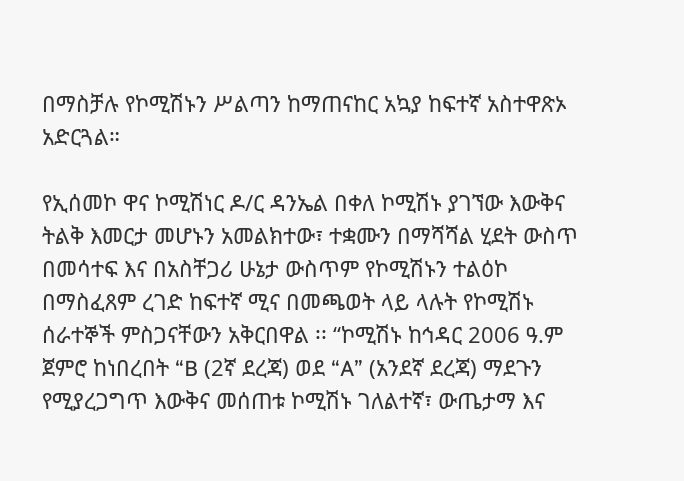በማስቻሉ የኮሚሽኑን ሥልጣን ከማጠናከር አኳያ ከፍተኛ አስተዋጽኦ አድርጓል።

የኢሰመኮ ዋና ኮሚሽነር ዶ/ር ዳንኤል በቀለ ኮሚሽኑ ያገኘው እውቅና ትልቅ እመርታ መሆኑን አመልክተው፣ ተቋሙን በማሻሻል ሂደት ውስጥ በመሳተፍ እና በአስቸጋሪ ሁኔታ ውስጥም የኮሚሽኑን ተልዕኮ በማስፈጸም ረገድ ከፍተኛ ሚና በመጫወት ላይ ላሉት የኮሚሽኑ ሰራተኞች ምስጋናቸውን አቅርበዋል ፡፡ “ኮሚሽኑ ከኅዳር 2006 ዓ.ም ጀምሮ ከነበረበት “B (2ኛ ደረጃ) ወደ “A” (አንደኛ ደረጃ) ማደጉን የሚያረጋግጥ እውቅና መሰጠቱ ኮሚሽኑ ገለልተኛ፣ ውጤታማ እና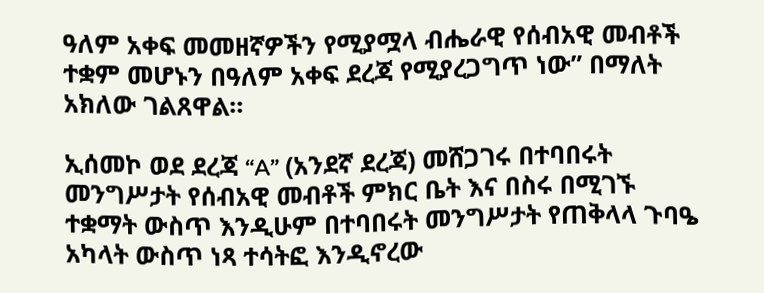ዓለም አቀፍ መመዘኛዎችን የሚያሟላ ብሔራዊ የሰብአዊ መብቶች ተቋም መሆኑን በዓለም አቀፍ ደረጃ የሚያረጋግጥ ነው” በማለት አክለው ገልጸዋል።

ኢሰመኮ ወደ ደረጃ “A” (አንደኛ ደረጃ) መሸጋገሩ በተባበሩት መንግሥታት የሰብአዊ መብቶች ምክር ቤት እና በስሩ በሚገኙ ተቋማት ውስጥ እንዲሁም በተባበሩት መንግሥታት የጠቅላላ ጉባዔ አካላት ውስጥ ነጻ ተሳትፎ እንዲኖረው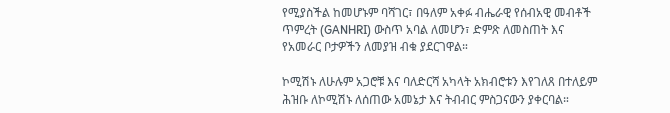የሚያስችል ከመሆኑም ባሻገር፣ በዓለም አቀፉ ብሔራዊ የሰብአዊ መብቶች ጥምረት (GANHRI) ውስጥ አባል ለመሆን፣ ድምጽ ለመስጠት እና የአመራር ቦታዎችን ለመያዝ ብቁ ያደርገዋል።

ኮሚሽኑ ለሁሉም አጋሮቹ እና ባለድርሻ አካላት አክብሮቱን እየገለጸ በተለይም ሕዝቡ ለኮሚሽኑ ለሰጠው አመኔታ እና ትብብር ምስጋናውን ያቀርባል።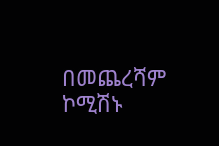በመጨረሻም ኮሚሽኑ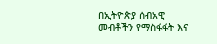በኢትዮጵያ ሰብአዊ መብቶችን የማስፋፋት እና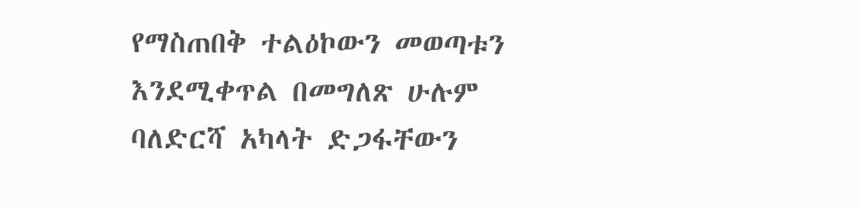የማስጠበቅ ተልዕኮውን መወጣቱን እንደሚቀጥል በመግለጽ ሁሉም ባለድርሻ አካላት ድጋፋቸውን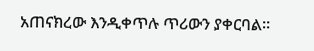አጠናክረው እንዲቀጥሉ ጥሪውን ያቀርባል።